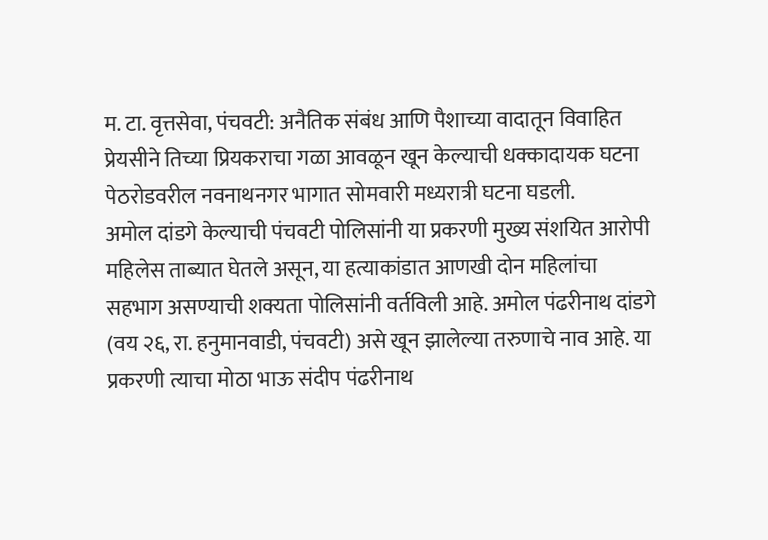म. टा. वृत्तसेवा, पंचवटी: अनैतिक संबंध आणि पैशाच्या वादातून विवाहित प्रेयसीने तिच्या प्रियकराचा गळा आवळून खून केल्याची धक्कादायक घटना पेठरोडवरील नवनाथनगर भागात सोमवारी मध्यरात्री घटना घडली.
अमोल दांडगे केल्याची पंचवटी पोलिसांनी या प्रकरणी मुख्य संशयित आरोपी महिलेस ताब्यात घेतले असून, या हत्याकांडात आणखी दोन महिलांचा सहभाग असण्याची शक्यता पोलिसांनी वर्तविली आहे. अमोल पंढरीनाथ दांडगे (वय २६, रा. हनुमानवाडी, पंचवटी) असे खून झालेल्या तरुणाचे नाव आहे. या प्रकरणी त्याचा मोठा भाऊ संदीप पंढरीनाथ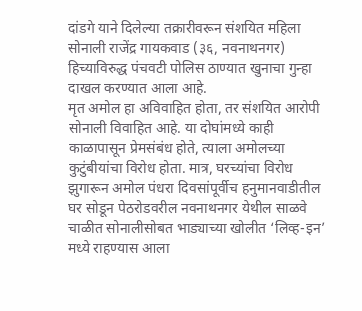दांडगे याने दिलेल्या तक्रारीवरून संशयित महिला सोनाली राजेंद्र गायकवाड (३६, नवनाथनगर) हिच्याविरुद्ध पंचवटी पोलिस ठाण्यात खुनाचा गुन्हा दाखल करण्यात आला आहे.
मृत अमोल हा अविवाहित होता, तर संशयित आरोपी सोनाली विवाहित आहे. या दोघांमध्ये काही काळापासून प्रेमसंबंध होते, त्याला अमोलच्या कुटुंबीयांचा विरोध होता. मात्र, घरच्यांचा विरोध झुगारून अमोल पंधरा दिवसांपूर्वीच हनुमानवाडीतील घर सोडून पेठरोडवरील नवनाथनगर येथील साळवे चाळीत सोनालीसोबत भाड्याच्या खोलीत ‘लिव्ह-इन’ मध्ये राहण्यास आला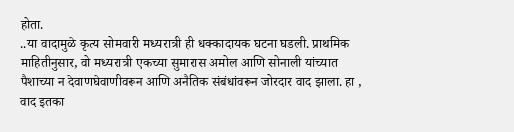होता.
..या वादामुळे कृत्य सोमवारी मध्यरात्री ही धक्कादायक घटना घडली. प्राथमिक माहितीनुसार, वो मध्यरात्री एकच्या सुमारास अमोल आणि सोनाली यांच्यात पैशाच्या न देवाणघेवाणीवरून आणि अनैतिक संबंधांवरून जोरदार वाद झाला. हा , वाद इतका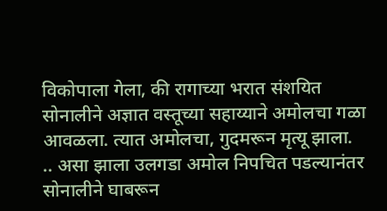विकोपाला गेला, की रागाच्या भरात संशयित सोनालीने अज्ञात वस्तूच्या सहाय्याने अमोलचा गळा आवळला. त्यात अमोलचा, गुदमरून मृत्यू झाला.
.. असा झाला उलगडा अमोल निपचित पडल्यानंतर सोनालीने घाबरून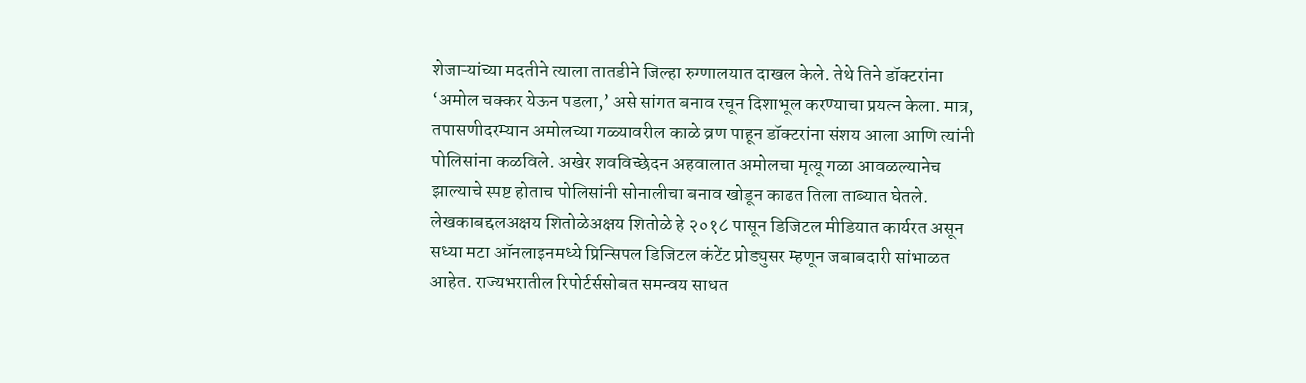शेजाऱ्यांच्या मदतीने त्याला तातडीने जिल्हा रुग्णालयात दाखल केले. तेथे तिने डॉक्टरांना ‘अमोल चक्कर येऊन पडला,’ असे सांगत बनाव रचून दिशाभूल करण्याचा प्रयत्न केला. मात्र, तपासणीदरम्यान अमोलच्या गळ्यावरील काळे व्रण पाहून डॉक्टरांना संशय आला आणि त्यांनी पोलिसांना कळविले. अखेर शवविच्छेदन अहवालात अमोलचा मृत्यू गळा आवळल्यानेच झाल्याचे स्पष्ट होताच पोलिसांनी सोनालीचा बनाव खोडून काढत तिला ताब्यात घेतले.
लेखकाबद्दलअक्षय शितोळेअक्षय शितोळे हे २०१८ पासून डिजिटल मीडियात कार्यरत असून सध्या मटा ऑनलाइनमध्ये प्रिन्सिपल डिजिटल कंटेंट प्रोड्युसर म्हणून जबाबदारी सांभाळत आहेत. राज्यभरातील रिपोर्टर्ससोबत समन्वय साधत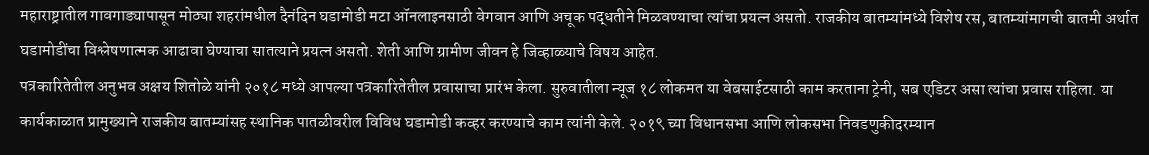महाराष्ट्रातील गावगाड्यापासून मोठ्या शहरांमधील दैनंदिन घडामोडी मटा ऑनलाइनसाठी वेगवान आणि अचूक पद्धतीने मिळवण्याचा त्यांचा प्रयत्न असतो. राजकीय बातम्यांमध्ये विशेष रस, बातम्यांमागची बातमी अर्थात घडामोडींचा विश्लेषणात्मक आढावा घेण्याचा सातत्याने प्रयत्न असतो. शेती आणि ग्रामीण जीवन हे जिव्हाळ्याचे विषय आहेत.
पत्रकारितेतील अनुभव अक्षय शितोळे यांनी २०१८ मध्ये आपल्या पत्रकारितेतील प्रवासाचा प्रारंभ केला. सुरुवातीला न्यूज १८ लोकमत या वेबसाईटसाठी काम करताना ट्रेनी, सब एडिटर असा त्यांचा प्रवास राहिला. या कार्यकाळात प्रामुख्याने राजकीय बातम्यांसह स्थानिक पातळीवरील विविध घडामोडी कव्हर करण्याचे काम त्यांनी केले. २०१९ च्या विधानसभा आणि लोकसभा निवडणुकीदरम्यान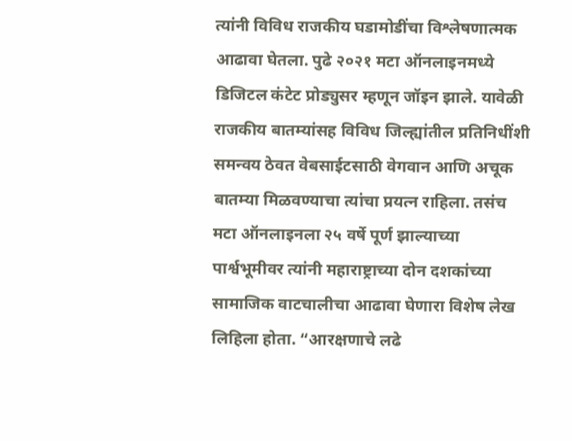त्यांनी विविध राजकीय घडामोडींचा विश्लेषणात्मक आढावा घेतला. पुढे २०२१ मटा ऑनलाइनमध्ये डिजिटल कंटेट प्रोड्युसर म्हणून जॉइन झाले. यावेळी राजकीय बातम्यांसह विविध जिल्ह्यांतील प्रतिनिधींशी समन्वय ठेवत वेबसाईटसाठी वेगवान आणि अचूक बातम्या मिळवण्याचा त्यांचा प्रयत्न राहिला. तसंच मटा ऑनलाइनला २५ वर्षे पूर्ण झाल्याच्या पार्श्वभूमीवर त्यांनी महाराष्ट्राच्या दोन दशकांच्या सामाजिक वाटचालीचा आढावा घेणारा विशेष लेख लिहिला होता. “आरक्षणाचे लढे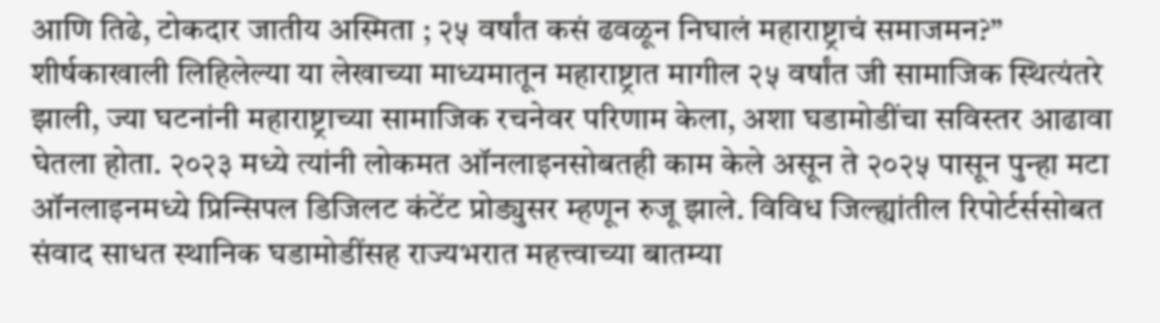आणि तिढे, टोकदार जातीय अस्मिता ; २५ वर्षांत कसं ढवळून निघालं महाराष्ट्राचं समाजमन?” शीर्षकाखाली लिहिलेल्या या लेखाच्या माध्यमातून महाराष्ट्रात मागील २५ वर्षांत जी सामाजिक स्थित्यंतरे झाली, ज्या घटनांनी महाराष्ट्राच्या सामाजिक रचनेवर परिणाम केला, अशा घडामोडींचा सविस्तर आढावा घेतला होता. २०२३ मध्ये त्यांनी लोकमत ऑनलाइनसोबतही काम केले असून ते २०२५ पासून पुन्हा मटा ऑनलाइनमध्ये प्रिन्सिपल डिजिलट कंटेंट प्रोड्युसर म्हणून रुजू झाले. विविध जिल्ह्यांतील रिपोर्टर्ससोबत संवाद साधत स्थानिक घडामोडींसह राज्यभरात महत्त्वाच्या बातम्या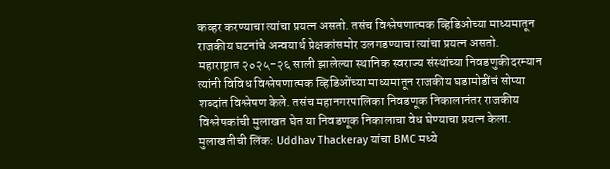कव्हर करण्याचा त्यांचा प्रयत्न असतो. तसंच विश्लेषणात्मक व्हिडिओच्या माध्यमातून राजकीय घटनांचे अन्वयार्थ प्रेक्षकांसमोर उलगडण्याचा त्यांचा प्रयत्न असतो. महाराष्ट्रात २०२५-२६ साली झालेल्या स्थानिक स्वराज्य संस्थांच्या निवडणुकीदरम्यान त्यांनी विविध विश्लेषणात्मक व्हिडिओंच्या माध्यमातून राजकीय घडामोडींचं सोप्या शब्दांत विश्लेषण केले. तसंच महानगरपालिका निवडणूक निकालानंतर राजकीय विश्लेषकांची मुलाखत घेत या निवडणूक निकालाचा वेध घेण्याचा प्रयत्न केला.
मुलाखतीची लिंक: Uddhav Thackeray यांचा BMC मध्ये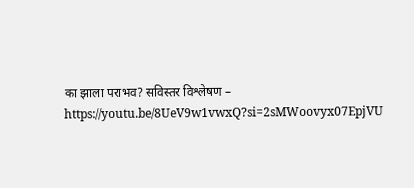का झाला पराभव? सविस्तर विश्लेषण – https://youtu.be/8UeV9w1vwxQ?si=2sMWoovyx07EpjVU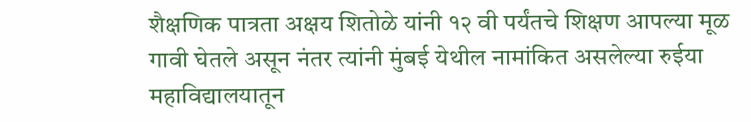शैक्षणिक पात्रता अक्षय शितोळे यांनी १२ वी पर्यंतचे शिक्षण आपल्या मूळ गावी घेतले असून नंतर त्यांनी मुंबई येथील नामांकित असलेल्या रुईया महाविद्यालयातून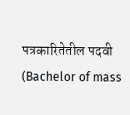पत्रकारितेतील पदवी (Bachelor of mass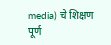media) चे शिक्षण पूर्ण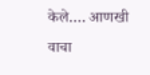केले.… आणखी वाचा